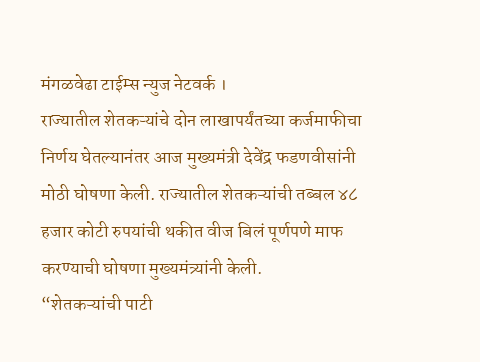मंगळवेढा टाईम्स न्युज नेटवर्क ।
राज्यातील शेतकऱ्यांचे दोन लाखापर्यंतच्या कर्जमाफीचा निर्णय घेतल्यानंतर आज मुख्यमंत्री देवेंद्र फडणवीसांनी मोठी घोषणा केली. राज्यातील शेतकऱ्यांची तब्बल ४८ हजार कोटी रुपयांची थकीत वीज बिलं पूर्णपणे माफ करण्याची घोषणा मुख्यमंत्र्यांनी केली.
“शेतकऱ्यांची पाटी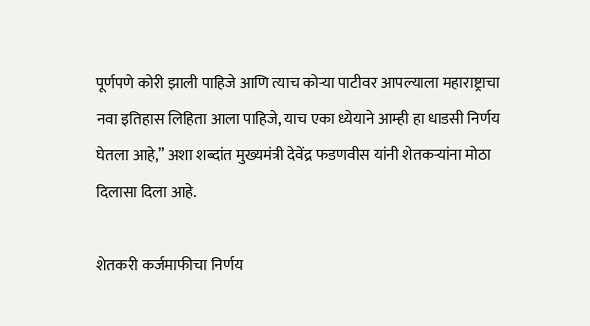पूर्णपणे कोरी झाली पाहिजे आणि त्याच कोऱ्या पाटीवर आपल्याला महाराष्ट्राचा नवा इतिहास लिहिता आला पाहिजे, याच एका ध्येयाने आम्ही हा धाडसी निर्णय घेतला आहे,” अशा शब्दांत मुख्यमंत्री देवेंद्र फडणवीस यांनी शेतकऱ्यांना मोठा दिलासा दिला आहे.

शेतकरी कर्जमाफीचा निर्णय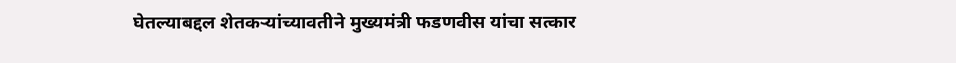घेतल्याबद्दल शेतकऱ्यांच्यावतीने मुख्यमंत्री फडणवीस यांचा सत्कार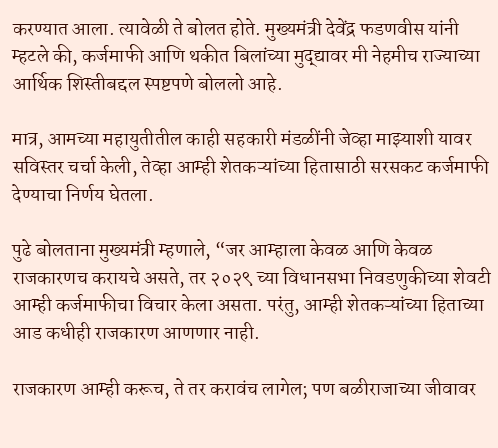करण्यात आला. त्यावेळी ते बोलत होते. मुख्यमंत्री देवेंद्र फडणवीस यांनी म्हटले की, कर्जमाफी आणि थकीत बिलांच्या मुद्द्यावर मी नेहमीच राज्याच्या आर्थिक शिस्तीबद्दल स्पष्टपणे बोललो आहे.

मात्र, आमच्या महायुतीतील काही सहकारी मंडळींनी जेव्हा माझ्याशी यावर सविस्तर चर्चा केली, तेव्हा आम्ही शेतकऱ्यांच्या हितासाठी सरसकट कर्जमाफी देण्याचा निर्णय घेतला.

पुढे बोलताना मुख्यमंत्री म्हणाले, “जर आम्हाला केवळ आणि केवळ राजकारणच करायचे असते, तर २०२९ च्या विधानसभा निवडणुकीच्या शेवटी आम्ही कर्जमाफीचा विचार केला असता. परंतु, आम्ही शेतकऱ्यांच्या हिताच्या आड कधीही राजकारण आणणार नाही.

राजकारण आम्ही करूच, ते तर करावंच लागेल; पण बळीराजाच्या जीवावर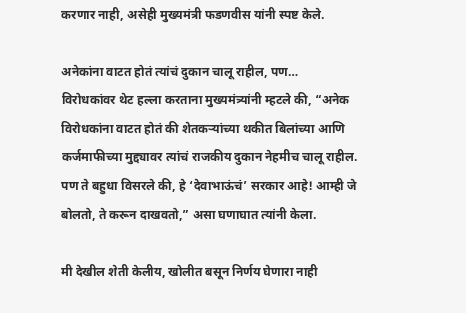करणार नाही, असेही मुख्यमंत्री फडणवीस यांनी स्पष्ट केले.

अनेकांना वाटत होतं त्यांचं दुकान चालू राहील, पण…
विरोधकांवर थेट हल्ला करताना मुख्यमंत्र्यांनी म्हटले की, “अनेक विरोधकांना वाटत होतं की शेतकऱ्यांच्या थकीत बिलांच्या आणि कर्जमाफीच्या मुद्द्यावर त्यांचं राजकीय दुकान नेहमीच चालू राहील. पण ते बहुधा विसरले की, हे ‘देवाभाऊंचं’ सरकार आहे! आम्ही जे बोलतो, ते करून दाखवतो,” असा घणाघात त्यांनी केला.

मी देखील शेती केलीय, खोलीत बसून निर्णय घेणारा नाही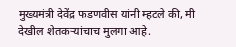मुख्यमंत्री देवेंद्र फडणवीस यांनी म्हटले की, मी देखील शेतकऱ्यांचाच मुलगा आहे.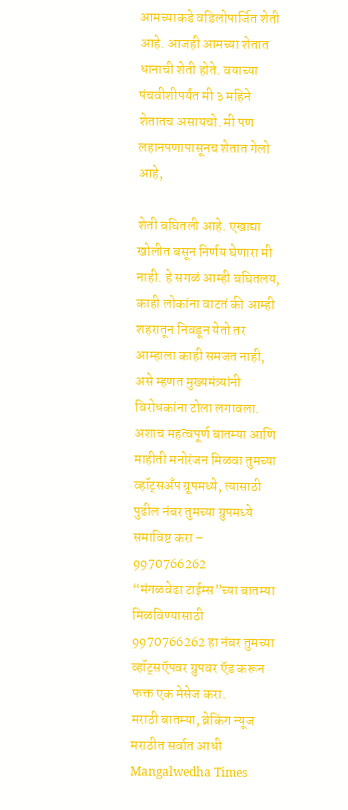आमच्याकडे वडिलोपार्जित शेती आहे. आजही आमच्या शेतात धानाची शेती होते. वयाच्या पंचवीशीपर्यंत मी ३ महिने शेतातच असायचो. मी पण लहानपणापासूनच शेतात गेलो आहे,

शेती बघितली आहे. एखाद्या खोलीत बसून निर्णय घेणारा मी नाही. हे सगळं आम्ही बघितलय, काही लोकांना वाटतं की आम्ही शहरातून निवडून येतो तर आम्हाला काही समजत नाही, असे म्हणत मुख्यमंत्र्यांनी विरोधकांना टोला लगावला.
अशाच महत्वपूर्ण बातम्या आणि माहीती मनोरंजन मिळवा तुमच्या व्हॉट्सअँप ग्रूपमध्ये, त्यासाठी पुढील नंबर तुमच्या ग्रुपमध्ये समाविष्ट करा – 9970766262
“मंगळवेढा टाईम्स”च्या बातम्या मिळविण्यासाठी 9970766262 हा नंबर तुमच्या व्हॉट्सऍपवर ग्रुपवर ऍड करून फक्त एक मेसेज करा.
मराठी बातम्या, ब्रेकिंग न्यूज मराठीत सर्वात आधी Mangalwedha Times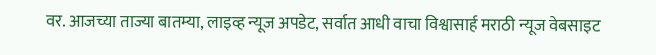वर. आजच्या ताज्या बातम्या, लाइव्ह न्यूज अपडेट, सर्वात आधी वाचा विश्वासार्ह मराठी न्यूज वेबसाइट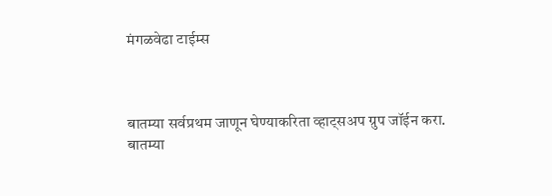मंगळवेढा टाईम्स



बातम्या सर्वप्रथम जाणून घेण्याकरिता व्हाट्सअप ग्रुप जॉईन करा.
बातम्या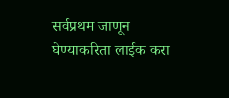सर्वप्रथम जाणून घेण्याकरिता लाईक करा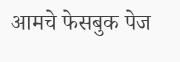आमचे फेसबुक पेज